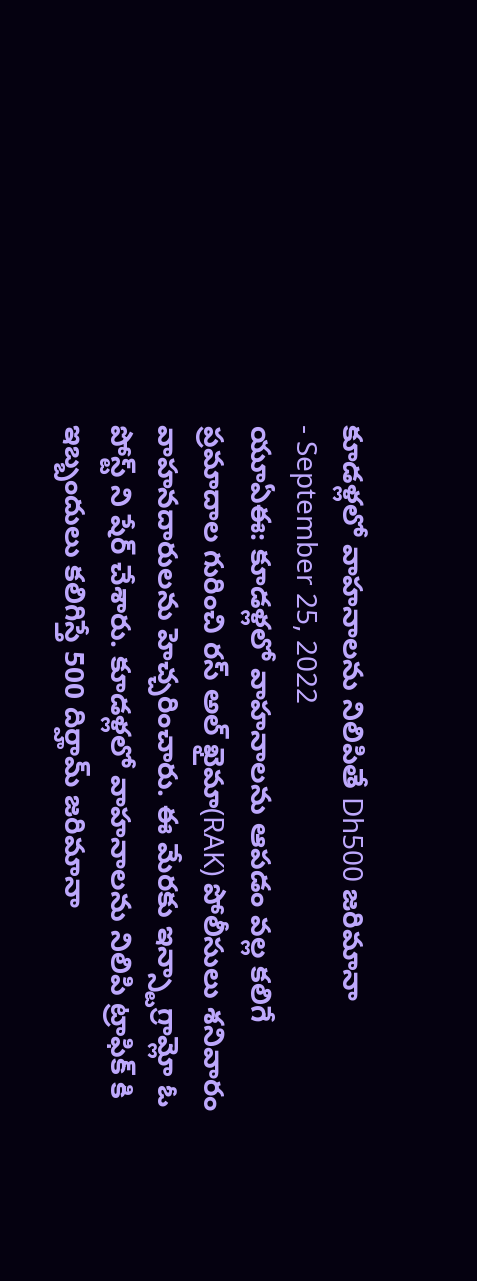కూడళ్లలో వాహనాలను నిలిపితే Dh500 జరిమానా
- September 25, 2022
యూఏఈ: కూడళ్లలో వాహనాలను ఆపడం వల్ల కలిగే ప్రమాదాల గురించి రస్ అల్ ఖైమా(RAK) పోలీసులు శనివారం వాహనదారులను హెచ్చరించారు. ఈ మేరకు ఇన్స్టాగ్రామ్లో ఓ పోస్ట్ ని షేర్ చేశారు. కూడళ్లలో వాహనాలను నిలిపి ట్రాఫిక్ కి ఇబ్బందులు కలిగిస్తే 500 దిర్హామ్ జరిమానా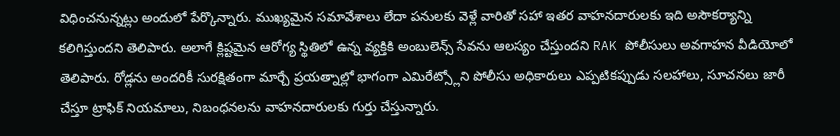విధించనున్నట్లు అందులో పేర్కొన్నారు. ముఖ్యమైన సమావేశాలు లేదా పనులకు వెళ్లే వారితో సహా ఇతర వాహనదారులకు ఇది అసౌకర్యాన్ని కలిగిస్తుందని తెలిపారు. అలాగే క్లిష్టమైన ఆరోగ్య స్థితిలో ఉన్న వ్యక్తికి అంబులెన్స్ సేవను ఆలస్యం చేస్తుందని RAK పోలీసులు అవగాహన వీడియోలో తెలిపారు. రోడ్లను అందరికీ సురక్షితంగా మార్చే ప్రయత్నాల్లో భాగంగా ఎమిరేట్స్లోని పోలీసు అధికారులు ఎప్పటికప్పుడు సలహాలు, సూచనలు జారీ చేస్తూ ట్రాఫిక్ నియమాలు, నిబంధనలను వాహనదారులకు గుర్తు చేస్తున్నారు.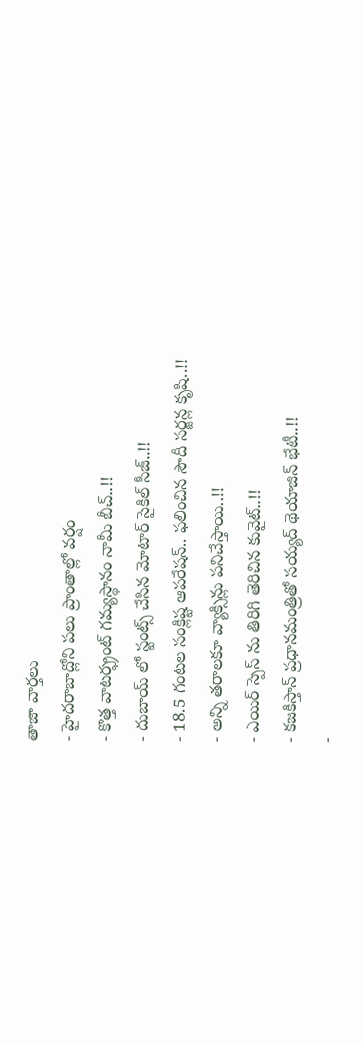తాజా వార్తలు
- హైదరాబాద్లోని పలు ప్రాంతాల్లో వర్షం
- కొత్త వాటర్ఫ్రంట్ గమ్యస్థానం నామీ బీచ్..!!
- దుబాయ్ లో స్టంట్స్ చేసిన మోటార్ సైకిల్ సీజ్..!!
- 18.5 గంటల సంక్లిష్ట ఆపరేషన్.. ఫలించిన సౌదీ సర్జన్ల కృషి..!!
- అన్ని తరాలకూ వ్యాక్సిన్లు పనిచేస్తాయి..!!
- ఎయిర్ స్పెస్ ను తిరిగి తెరిచిన కువైట్..!!
- కజకిస్తాన్ ప్రధానమంత్రితో సయ్యద్ థెయాజిన్ భేటీ..!!
-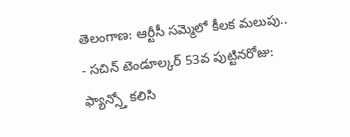తెలంగాణ: ఆర్టీసీ సమ్మెలో కీలక మలుపు..
- సచిన్ టెండూల్కర్ 53వ పుట్టినరోజు: ఫ్యాన్స్తో కలిసి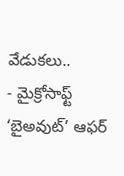వేడుకలు..
- మైక్రోసాఫ్ట్ ‘బైఅవుట్’ ఆఫర్